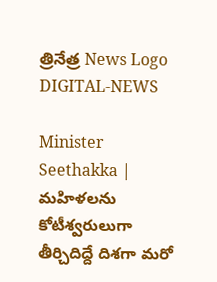త్రినేత్ర News Logo
DIGITAL-NEWS

Minister Seethakka | మహిళలను కోటీశ్వరులుగా తీర్చిదిద్దే దిశగా మరో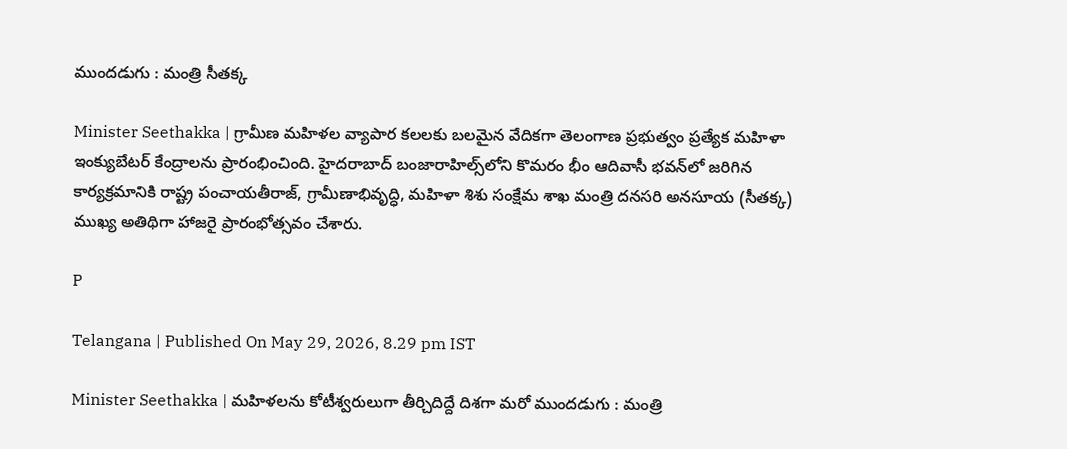ముందడుగు : మంత్రి సీతక్క

Minister Seethakka | గ్రామీణ మహిళల వ్యాపార కలలకు బలమైన వేదికగా తెలంగాణ ప్రభుత్వం ప్రత్యేక మహిళా ఇంక్యుబేటర్ కేంద్రాలను ప్రారంభించింది. హైదరాబాద్‌ బంజారాహిల్స్‌లోని కొమరం భీం ఆదివాసీ భవన్‌లో జరిగిన కార్యక్రమానికి రాష్ట్ర పంచాయతీరాజ్‌, గ్రామీణాభివృద్ధి, మహిళా శిశు సంక్షేమ శాఖ మంత్రి దనసరి అనసూయ (సీతక్క) ముఖ్య అతిథిగా హాజరై ప్రారంభోత్సవం చేశారు.

P

Telangana | Published On May 29, 2026, 8.29 pm IST

Minister Seethakka | మహిళలను కోటీశ్వరులుగా తీర్చిదిద్దే దిశగా మరో ముందడుగు : మంత్రి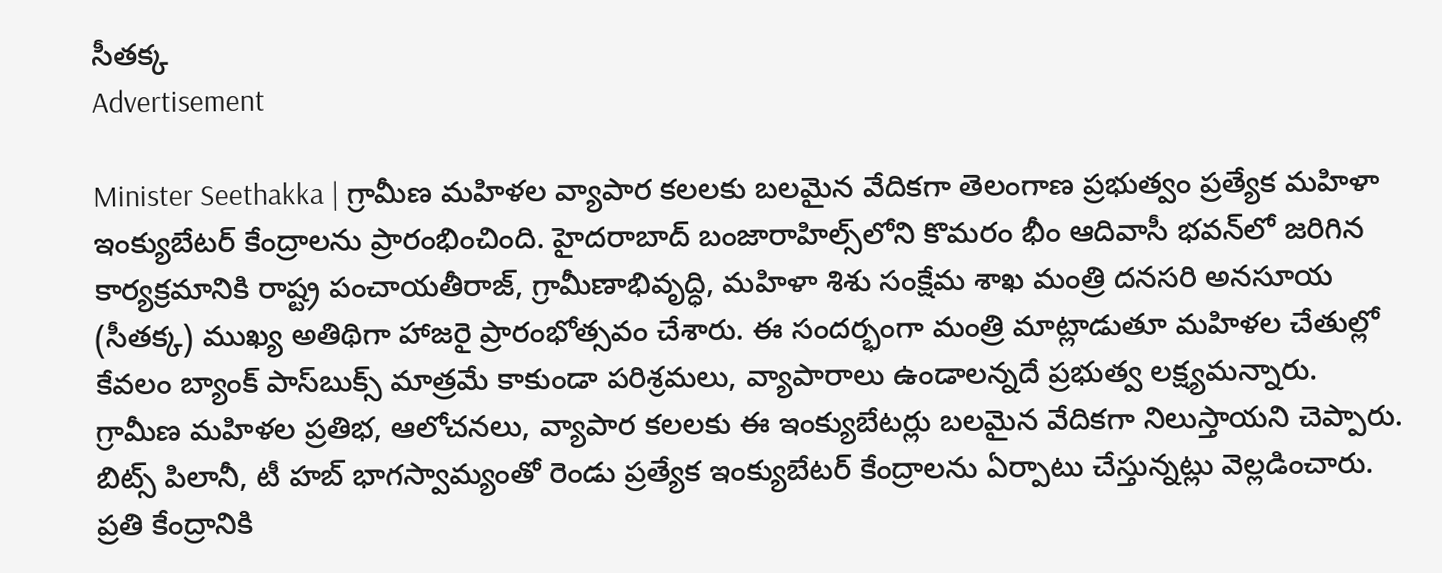సీతక్క
Advertisement

Minister Seethakka | గ్రామీణ మహిళల వ్యాపార కలలకు బలమైన వేదికగా తెలంగాణ ప్రభుత్వం ప్రత్యేక మహిళా ఇంక్యుబేటర్ కేంద్రాలను ప్రారంభించింది. హైదరాబాద్‌ బంజారాహిల్స్‌లోని కొమరం భీం ఆదివాసీ భవన్‌లో జరిగిన కార్యక్రమానికి రాష్ట్ర పంచాయతీరాజ్‌, గ్రామీణాభివృద్ధి, మహిళా శిశు సంక్షేమ శాఖ మంత్రి దనసరి అనసూయ (సీతక్క) ముఖ్య అతిథిగా హాజరై ప్రారంభోత్సవం చేశారు. ఈ సందర్భంగా మంత్రి మాట్లాడుతూ మహిళల చేతుల్లో కేవలం బ్యాంక్ పాస్‌బుక్స్ మాత్రమే కాకుండా పరిశ్రమలు, వ్యాపారాలు ఉండాలన్నదే ప్రభుత్వ లక్ష్యమన్నారు. గ్రామీణ మహిళల ప్రతిభ, ఆలోచనలు, వ్యాపార కలలకు ఈ ఇంక్యుబేటర్లు బలమైన వేదికగా నిలుస్తాయని చెప్పారు. బిట్స్ పిలానీ, టీ హ‌బ్ భాగస్వామ్యంతో రెండు ప్రత్యేక ఇంక్యుబేటర్ కేంద్రాలను ఏర్పాటు చేస్తున్నట్లు వెల్లడించారు. ప్రతి కేంద్రానికి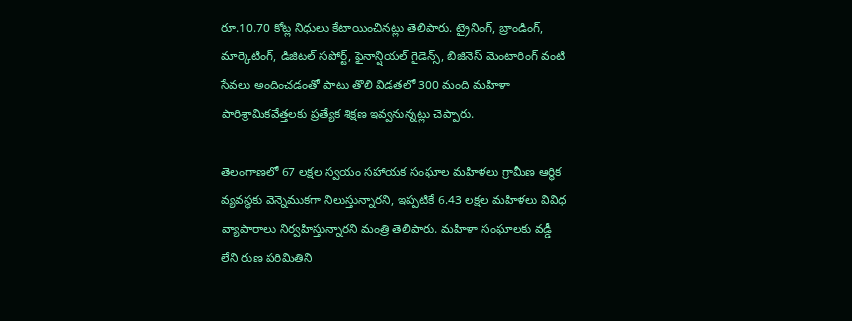రూ.10.70 కోట్ల నిధులు కేటాయించినట్లు తెలిపారు. ట్రైనింగ్‌, బ్రాండింగ్‌, మార్కెటింగ్‌, డిజిటల్ సపోర్ట్‌, ఫైనాన్షియల్ గైడెన్స్‌, బిజినెస్ మెంటారింగ్ వంటి సేవలు అందించడంతో పాటు తొలి విడతలో 300 మంది మహిళా పారిశ్రామికవేత్తలకు ప్రత్యేక శిక్షణ ఇవ్వనున్నట్లు చెప్పారు.

తెలంగాణలో 67 లక్షల స్వయం సహాయక సంఘాల మహిళలు గ్రామీణ ఆర్థిక వ్యవస్థకు వెన్నెముకగా నిలుస్తున్నారని, ఇప్పటికే 6.43 లక్షల మహిళలు వివిధ వ్యాపారాలు నిర్వహిస్తున్నారని మంత్రి తెలిపారు. మహిళా సంఘాలకు వడ్డీ లేని రుణ పరిమితిని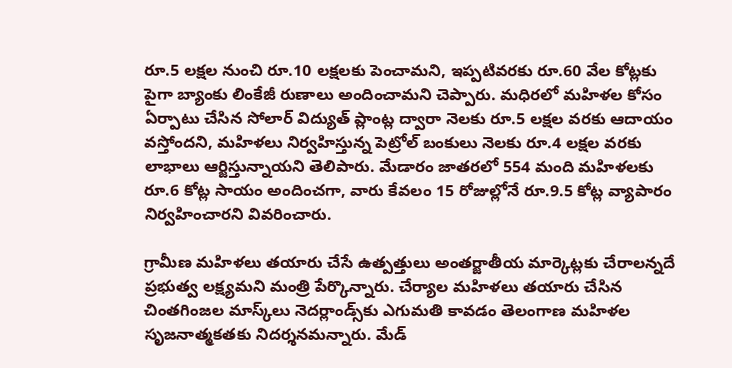రూ.5 లక్షల నుంచి రూ.10 లక్షలకు పెంచామని, ఇప్పటివరకు రూ.60 వేల కోట్లకు పైగా బ్యాంకు లింకేజీ రుణాలు అందించామని చెప్పారు. మధిరలో మహిళల కోసం ఏర్పాటు చేసిన సోలార్ విద్యుత్ ప్లాంట్ల ద్వారా నెలకు రూ.5 లక్షల వరకు ఆదాయం వస్తోందని, మహిళలు నిర్వహిస్తున్న పెట్రోల్ బంకులు నెలకు రూ.4 లక్షల వరకు లాభాలు ఆర్జిస్తున్నాయని తెలిపారు. మేడారం జాతరలో 554 మంది మహిళలకు రూ.6 కోట్ల సాయం అందించగా, వారు కేవలం 15 రోజుల్లోనే రూ.9.5 కోట్ల వ్యాపారం నిర్వహించారని వివరించారు.

గ్రామీణ మహిళలు తయారు చేసే ఉత్పత్తులు అంతర్జాతీయ మార్కెట్లకు చేరాలన్నదే ప్రభుత్వ లక్ష్యమని మంత్రి పేర్కొన్నారు. చేర్యాల మహిళలు తయారు చేసిన చింతగింజల మాస్క్‌లు నెదర్లాండ్స్‌కు ఎగుమతి కావడం తెలంగాణ మహిళల సృజనాత్మకతకు నిదర్శనమన్నారు. మేడ్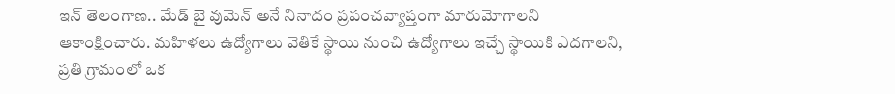ఇన్ తెలంగాణ‌.. మేడ్ బై వుమెన్ అనే నినాదం ప్రపంచవ్యాప్తంగా మారుమోగాలని ఆకాంక్షించారు. మహిళలు ఉద్యోగాలు వెతికే స్థాయి నుంచి ఉద్యోగాలు ఇచ్చే స్థాయికి ఎదగాలని, ప్రతి గ్రామంలో ఒక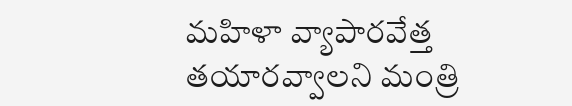మహిళా వ్యాపారవేత్త తయారవ్వాలని మంత్రి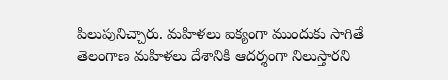పిలుపునిచ్చారు. మహిళలు ఐక్యంగా ముందుకు సాగితే తెలంగాణ మహిళలు దేశానికి ఆదర్శంగా నిలుస్తారని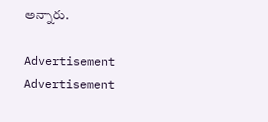అన్నారు.

Advertisement
Advertisement